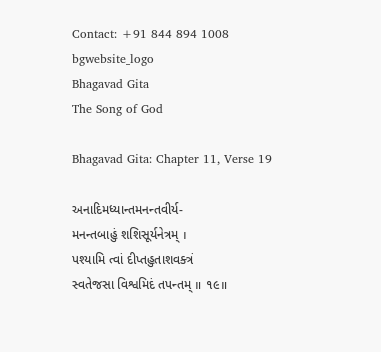Contact: +91 844 894 1008
bgwebsite_logo
Bhagavad Gita
The Song of God

Bhagavad Gita: Chapter 11, Verse 19

અનાદિમધ્યાન્તમનન્તવીર્ય-
મનન્તબાહું શશિસૂર્યનેત્રમ્ ।
પશ્યામિ ત્વાં દીપ્તહુતાશવક્ત્રં
સ્વતેજસા વિશ્વમિદં તપન્તમ્ ॥ ૧૯॥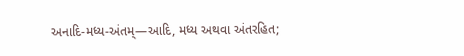અનાદિ-મધ્ય-અંતમ્—આદિ, મધ્ય અથવા અંતરહિત;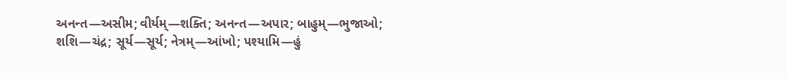અનન્ત—અસીમ; વીર્યમ્—શક્તિ; અનન્ત—અપાર; બાહુમ્—ભુજાઓ; શશિ—ચંદ્ર; સૂર્ય—સૂર્ય; નેત્રમ્—આંખો; પશ્યામિ—હું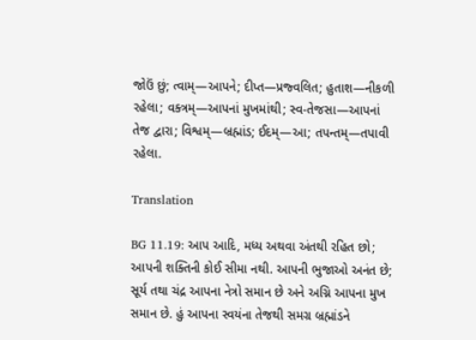જોઉં છું; ત્વામ્—આપને; દીપ્ત—પ્રજ્વલિત; હુતાશ—નીકળી રહેલા; વક્ત્રમ્—આપનાં મુખમાંથી; સ્વ-તેજસા—આપનાં તેજ દ્વારા; વિશ્વમ્—બ્રહ્માંડ; ઈદમ્—આ; તપન્તમ્—તપાવી રહેલા.

Translation

BG 11.19: આપ આદિ, મધ્ય અથવા અંતથી રહિત છો; આપની શક્તિની કોઈ સીમા નથી. આપની ભુજાઓ અનંત છે; સૂર્ય તથા ચંદ્ર આપના નેત્રો સમાન છે અને અગ્નિ આપના મુખ સમાન છે. હું આપના સ્વયંના તેજથી સમગ્ર બ્રહ્માંડને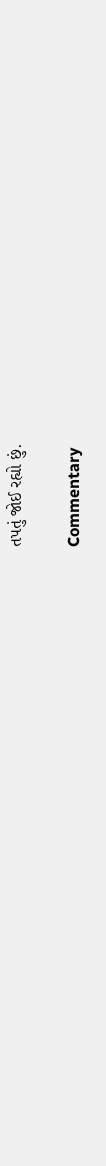તપતું જોઈ રહ્યો છું.

Commentary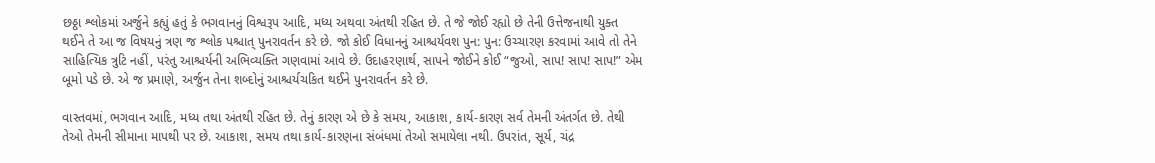છઠ્ઠા શ્લોકમાં અર્જુને કહ્યું હતું કે ભગવાનનું વિશ્વરૂપ આદિ, મધ્ય અથવા અંતથી રહિત છે. તે જે જોઈ રહ્યો છે તેની ઉત્તેજનાથી યુક્ત થઈને તે આ જ વિષયનું ત્રણ જ શ્લોક પશ્ચાત્ પુનરાવર્તન કરે છે. જો કોઈ વિધાનનું આશ્ચર્યવશ પુન: પુન: ઉચ્ચારણ કરવામાં આવે તો તેને સાહિત્યિક ત્રુટિ નહીં, પરંતુ આશ્ચર્યની અભિવ્યક્તિ ગણવામાં આવે છે. ઉદાહરણાર્થ, સાપને જોઈને કોઈ “જુઓ, સાપ! સાપ! સાપ!” એમ બૂમો પડે છે. એ જ પ્રમાણે, અર્જુન તેના શબ્દોનું આશ્ચર્યચકિત થઈને પુનરાવર્તન કરે છે.

વાસ્તવમાં, ભગવાન આદિ, મધ્ય તથા અંતથી રહિત છે. તેનું કારણ એ છે કે સમય, આકાશ, કાર્ય-કારણ સર્વ તેમની અંતર્ગત છે. તેથી તેઓ તેમની સીમાના માપથી પર છે. આકાશ, સમય તથા કાર્ય-કારણના સંબંધમાં તેઓ સમાયેલા નથી. ઉપરાંત, સૂર્ય, ચંદ્ર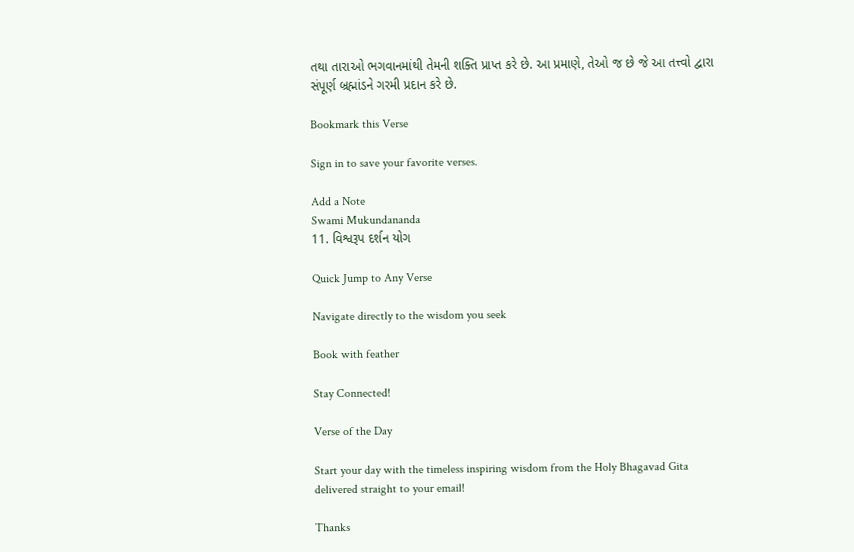તથા તારાઓ ભગવાનમાંથી તેમની શક્તિ પ્રાપ્ત કરે છે. આ પ્રમાણે, તેઓ જ છે જે આ તત્ત્વો દ્વારા સંપૂર્ણ બ્રહ્માંડને ગરમી પ્રદાન કરે છે.

Bookmark this Verse

Sign in to save your favorite verses.

Add a Note
Swami Mukundananda
11. વિશ્વરૂપ દર્શન યોગ

Quick Jump to Any Verse

Navigate directly to the wisdom you seek

Book with feather

Stay Connected!

Verse of the Day

Start your day with the timeless inspiring wisdom from the Holy Bhagavad Gita delivered straight to your email!

Thanks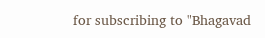for subscribing to "Bhagavad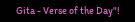Gita - Verse of the Day"!